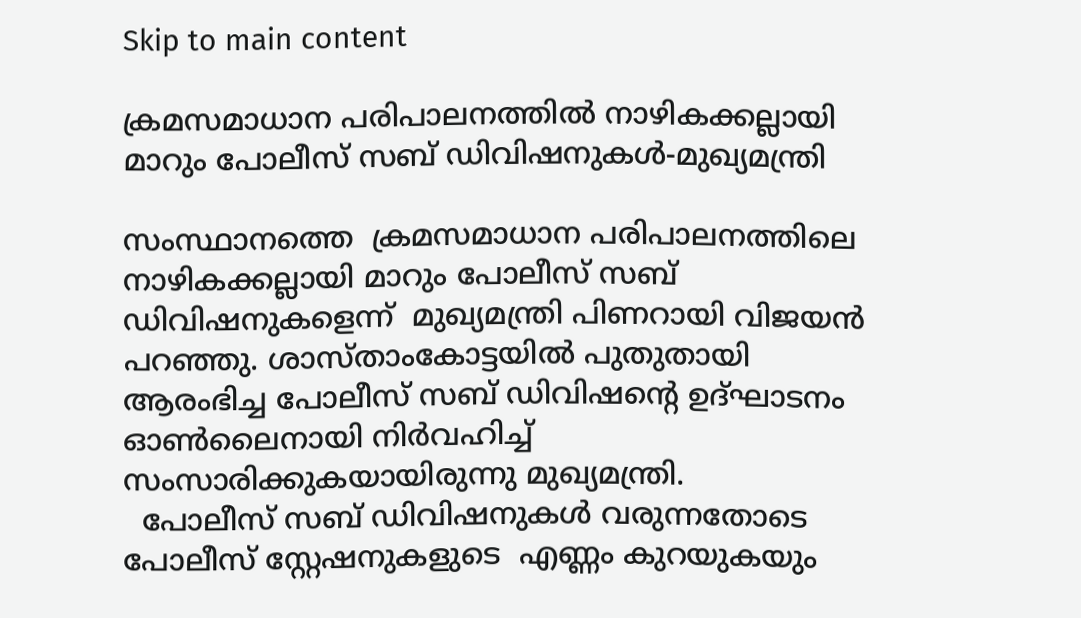Skip to main content

ക്രമസമാധാന പരിപാലനത്തില്‍ നാഴികക്കല്ലായി മാറും പോലീസ് സബ് ഡിവിഷനുകള്‍-മുഖ്യമന്ത്രി

സംസ്ഥാനത്തെ  ക്രമസമാധാന പരിപാലനത്തിലെ നാഴികക്കല്ലായി മാറും പോലീസ് സബ് ഡിവിഷനുകളെന്ന്  മുഖ്യമന്ത്രി പിണറായി വിജയന്‍ പറഞ്ഞു. ശാസ്താംകോട്ടയില്‍ പുതുതായി ആരംഭിച്ച പോലീസ് സബ് ഡിവിഷന്റെ ഉദ്ഘാടനം ഓണ്‍ലൈനായി നിര്‍വഹിച്ച് സംസാരിക്കുകയായിരുന്നു മുഖ്യമന്ത്രി.
  പോലീസ് സബ് ഡിവിഷനുകള്‍ വരുന്നതോടെ പോലീസ് സ്റ്റേഷനുകളുടെ  എണ്ണം കുറയുകയും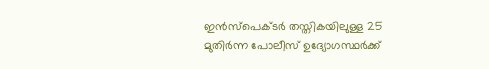ഇന്‍സ്‌പെക്ടര്‍ തസ്തികയിലുള്ള 25 മുതിര്‍ന്ന പോലീസ് ഉദ്യോഗസ്ഥര്‍ക്ക്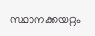സ്ഥാനക്കയറ്റം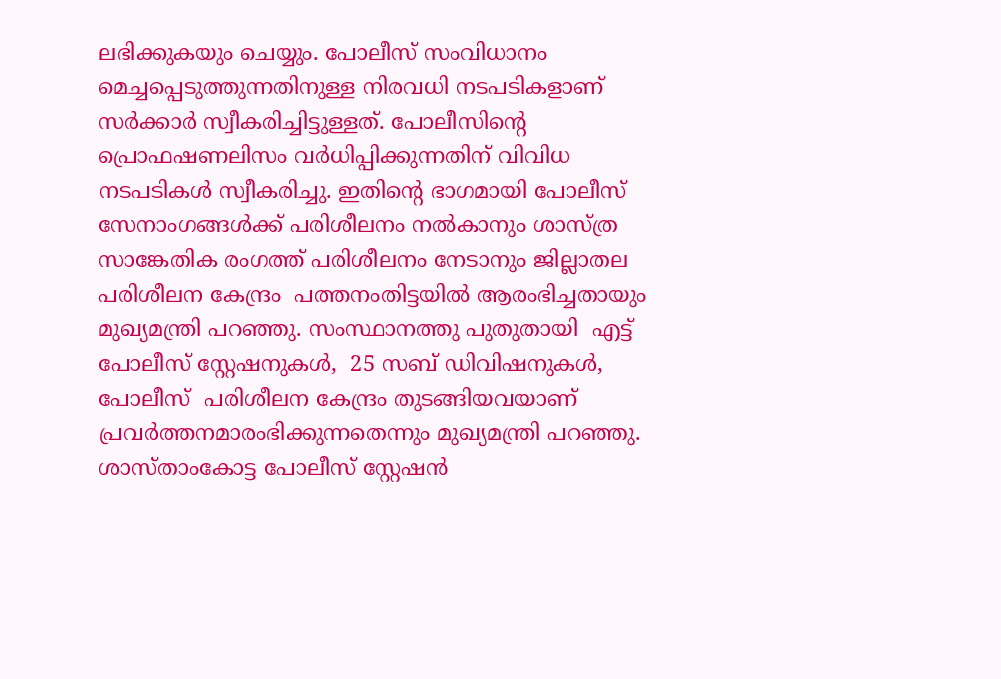ലഭിക്കുകയും ചെയ്യും. പോലീസ് സംവിധാനം മെച്ചപ്പെടുത്തുന്നതിനുള്ള നിരവധി നടപടികളാണ് സര്‍ക്കാര്‍ സ്വീകരിച്ചിട്ടുള്ളത്. പോലീസിന്റെ പ്രൊഫഷണലിസം വര്‍ധിപ്പിക്കുന്നതിന് വിവിധ നടപടികള്‍ സ്വീകരിച്ചു. ഇതിന്റെ ഭാഗമായി പോലീസ് സേനാംഗങ്ങള്‍ക്ക് പരിശീലനം നല്‍കാനും ശാസ്ത്ര സാങ്കേതിക രംഗത്ത് പരിശീലനം നേടാനും ജില്ലാതല പരിശീലന കേന്ദ്രം  പത്തനംതിട്ടയില്‍ ആരംഭിച്ചതായും മുഖ്യമന്ത്രി പറഞ്ഞു. സംസ്ഥാനത്തു പുതുതായി  എട്ട് പോലീസ് സ്റ്റേഷനുകള്‍,  25 സബ് ഡിവിഷനുകള്‍, പോലീസ്  പരിശീലന കേന്ദ്രം തുടങ്ങിയവയാണ് പ്രവര്‍ത്തനമാരംഭിക്കുന്നതെന്നും മുഖ്യമന്ത്രി പറഞ്ഞു.
ശാസ്താംകോട്ട പോലീസ് സ്റ്റേഷന്‍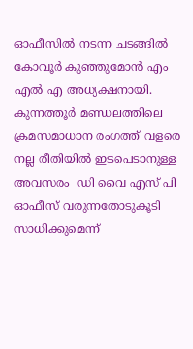ഓഫീസില്‍ നടന്ന ചടങ്ങില്‍ കോവൂര്‍ കുഞ്ഞുമോന്‍ എം എല്‍ എ അധ്യക്ഷനായി. കുന്നത്തൂര്‍ മണ്ഡലത്തിലെ ക്രമസമാധാന രംഗത്ത് വളരെ നല്ല രീതിയില്‍ ഇടപെടാനുള്ള അവസരം  ഡി വൈ എസ് പി ഓഫീസ് വരുന്നതോടുകൂടി സാധിക്കുമെന്ന്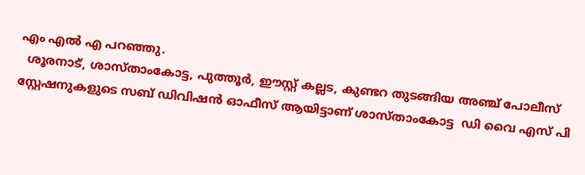എം എല്‍ എ പറഞ്ഞു.
  ശൂരനാട്, ശാസ്താംകോട്ട, പുത്തൂര്‍, ഈസ്റ്റ് കല്ലട, കുണ്ടറ തുടങ്ങിയ അഞ്ച് പോലീസ് സ്റ്റേഷനുകളുടെ സബ് ഡിവിഷന്‍ ഓഫീസ് ആയിട്ടാണ് ശാസ്താംകോട്ട  ഡി വൈ എസ് പി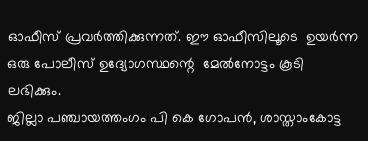ഓഫീസ് പ്രവര്‍ത്തിക്കുന്നത്. ഈ ഓഫീസിലൂടെ  ഉയര്‍ന്ന ഒരു പോലീസ് ഉദ്യോഗസ്ഥന്റെ  മേല്‍നോട്ടം കൂടി ലഭിക്കും.
ജില്ലാ പഞ്ചായത്തംഗം പി കെ ഗോപന്‍, ശാസ്താംകോട്ട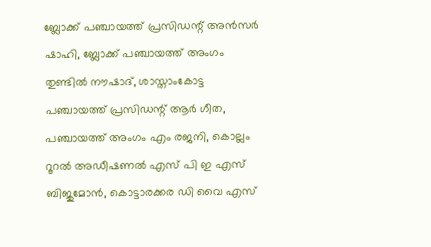ബ്ലോക്ക് പഞ്ചായത്ത് പ്രസിഡന്റ് അന്‍സര്‍ ഷാഹി, ബ്ലോക്ക് പഞ്ചായത്ത് അംഗം തുണ്ടില്‍ നൗഷാദ്, ശാസ്താംകോട്ട പഞ്ചായത്ത് പ്രസിഡന്റ് ആര്‍ ഗീത, പഞ്ചായത്ത് അംഗം എം രജനി, കൊല്ലം റൂറല്‍ അഡീഷണല്‍ എസ് പി ഇ എസ് ബിജുമോന്‍, കൊട്ടാരക്കര ഡി വൈ എസ്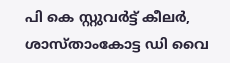പി കെ സ്റ്റുവര്‍ട്ട് കീലര്‍, ശാസ്താംകോട്ട ഡി വൈ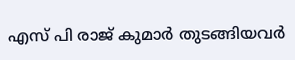എസ് പി രാജ് കുമാര്‍ തുടങ്ങിയവര്‍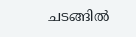ചടങ്ങില്‍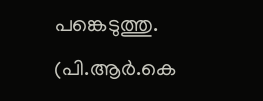പങ്കെടുത്തു.
(പി.ആര്‍.കെ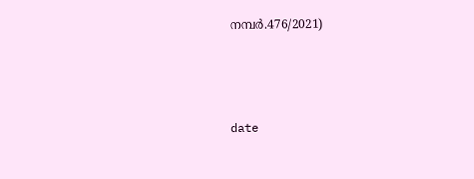നമ്പര്‍.476/2021)



date